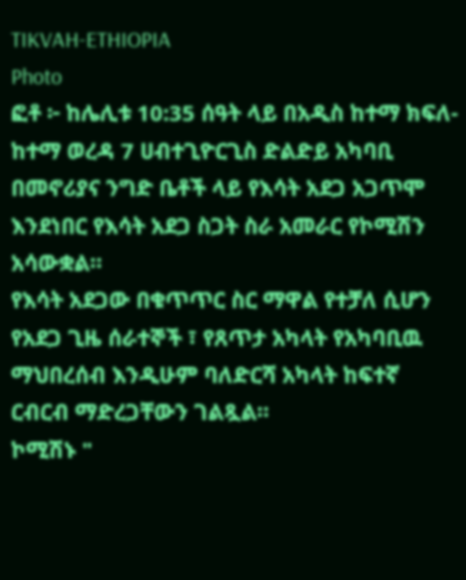TIKVAH-ETHIOPIA
Photo
ፎቶ ፦ ከሌሊቱ 10:35 ሰዓት ላይ በአዲስ ከተማ ክፍለ-ከተማ ወረዳ 7 ሀብተጊዮርጊስ ድልድይ አካባቢ በመኖሪያና ንግድ ቤቶች ላይ የእሳት አደጋ አጋጥሞ እንደነበር የእሳት አደጋ ስጋት ስራ አመራር የኮሚሽን አሳውቋል።
የእሳት አደጋው በቁጥጥር ስር ማዋል የተቻለ ሲሆን የአደጋ ጊዜ ሰራተኞች ፣ የጸጥታ አካላት የአካባቢዉ ማህበረሰብ እንዲሁም ባለድርሻ አካላት ከፍተኛ ርብርብ ማድረጋቸውን ገልጿል።
ኮሚሽኑ "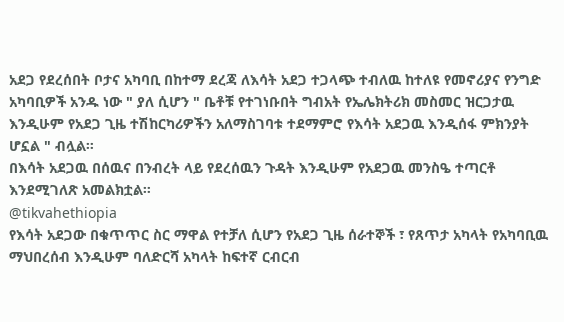አደጋ የደረሰበት ቦታና አካባቢ በከተማ ደረጃ ለእሳት አደጋ ተጋላጭ ተብለዉ ከተለዩ የመኖሪያና የንግድ አካባቢዎች አንዱ ነው " ያለ ሲሆን " ቤቶቹ የተገነቡበት ግብአት የኤሌክትሪክ መስመር ዝርጋታዉ እንዲሁም የአደጋ ጊዜ ተሽከርካሪዎችን አለማስገባቱ ተደማምሮ የእሳት አደጋዉ እንዲሰፋ ምክንያት ሆኗል " ብሏል።
በእሳት አደጋዉ በሰዉና በንብረት ላይ የደረሰዉን ጉዳት እንዲሁም የአደጋዉ መንስዔ ተጣርቶ እንደሚገለጽ አመልክቷል።
@tikvahethiopia
የእሳት አደጋው በቁጥጥር ስር ማዋል የተቻለ ሲሆን የአደጋ ጊዜ ሰራተኞች ፣ የጸጥታ አካላት የአካባቢዉ ማህበረሰብ እንዲሁም ባለድርሻ አካላት ከፍተኛ ርብርብ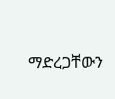ማድረጋቸውን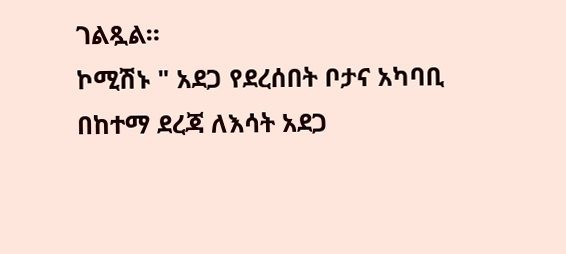ገልጿል።
ኮሚሽኑ " አደጋ የደረሰበት ቦታና አካባቢ በከተማ ደረጃ ለእሳት አደጋ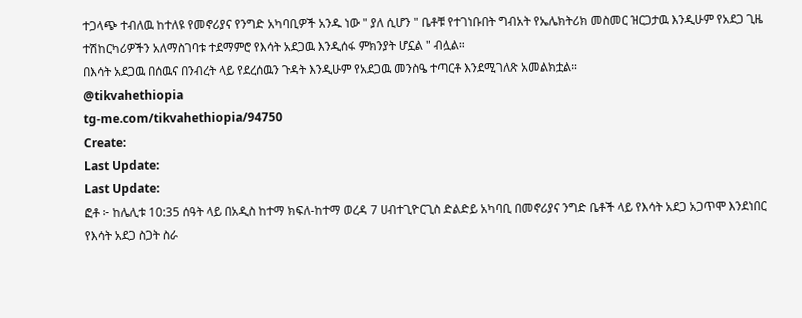ተጋላጭ ተብለዉ ከተለዩ የመኖሪያና የንግድ አካባቢዎች አንዱ ነው " ያለ ሲሆን " ቤቶቹ የተገነቡበት ግብአት የኤሌክትሪክ መስመር ዝርጋታዉ እንዲሁም የአደጋ ጊዜ ተሽከርካሪዎችን አለማስገባቱ ተደማምሮ የእሳት አደጋዉ እንዲሰፋ ምክንያት ሆኗል " ብሏል።
በእሳት አደጋዉ በሰዉና በንብረት ላይ የደረሰዉን ጉዳት እንዲሁም የአደጋዉ መንስዔ ተጣርቶ እንደሚገለጽ አመልክቷል።
@tikvahethiopia
tg-me.com/tikvahethiopia/94750
Create:
Last Update:
Last Update:
ፎቶ ፦ ከሌሊቱ 10:35 ሰዓት ላይ በአዲስ ከተማ ክፍለ-ከተማ ወረዳ 7 ሀብተጊዮርጊስ ድልድይ አካባቢ በመኖሪያና ንግድ ቤቶች ላይ የእሳት አደጋ አጋጥሞ እንደነበር የእሳት አደጋ ስጋት ስራ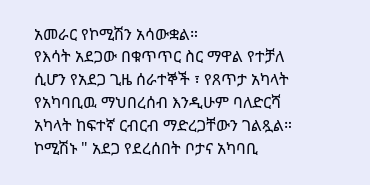አመራር የኮሚሽን አሳውቋል።
የእሳት አደጋው በቁጥጥር ስር ማዋል የተቻለ ሲሆን የአደጋ ጊዜ ሰራተኞች ፣ የጸጥታ አካላት የአካባቢዉ ማህበረሰብ እንዲሁም ባለድርሻ አካላት ከፍተኛ ርብርብ ማድረጋቸውን ገልጿል።
ኮሚሽኑ " አደጋ የደረሰበት ቦታና አካባቢ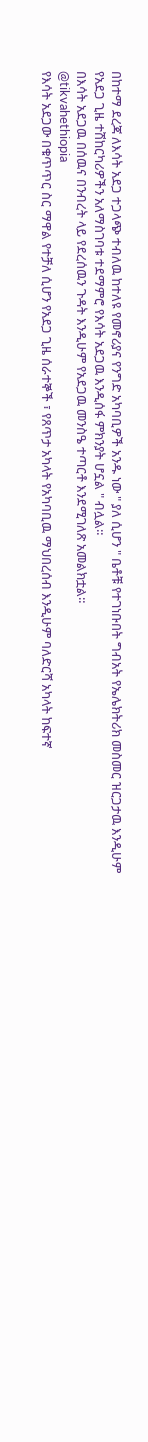በከተማ ደረጃ ለእሳት አደጋ ተጋላጭ ተብለዉ ከተለዩ የመኖሪያና የንግድ አካባቢዎች አንዱ ነው " ያለ ሲሆን " ቤቶቹ የተገነቡበት ግብአት የኤሌክትሪክ መስመር ዝርጋታዉ እንዲሁም የአደጋ ጊዜ ተሽከርካሪዎችን አለማስገባቱ ተደማምሮ የእሳት አደጋዉ እንዲሰፋ ምክንያት ሆኗል " ብሏል።
በእሳት አደጋዉ በሰዉና በንብረት ላይ የደረሰዉን ጉዳት እንዲሁም የአደጋዉ መንስዔ ተጣርቶ እንደሚገለጽ አመልክቷል።
@tikvahethiopia
የእሳት አደጋው በቁጥጥር ስር ማዋል የተቻለ ሲሆን የአደጋ ጊዜ ሰራተኞች ፣ የጸጥታ አካላት የአካባቢዉ ማህበረሰብ እንዲሁም ባለድርሻ አካላት ከፍተኛ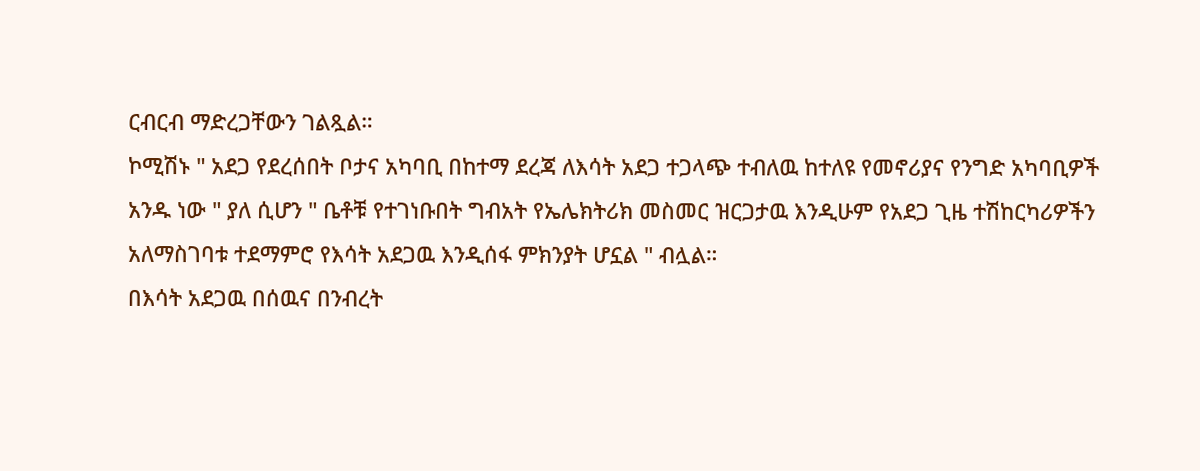ርብርብ ማድረጋቸውን ገልጿል።
ኮሚሽኑ " አደጋ የደረሰበት ቦታና አካባቢ በከተማ ደረጃ ለእሳት አደጋ ተጋላጭ ተብለዉ ከተለዩ የመኖሪያና የንግድ አካባቢዎች አንዱ ነው " ያለ ሲሆን " ቤቶቹ የተገነቡበት ግብአት የኤሌክትሪክ መስመር ዝርጋታዉ እንዲሁም የአደጋ ጊዜ ተሽከርካሪዎችን አለማስገባቱ ተደማምሮ የእሳት አደጋዉ እንዲሰፋ ምክንያት ሆኗል " ብሏል።
በእሳት አደጋዉ በሰዉና በንብረት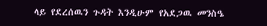ላይ የደረሰዉን ጉዳት እንዲሁም የአደጋዉ መንስዔ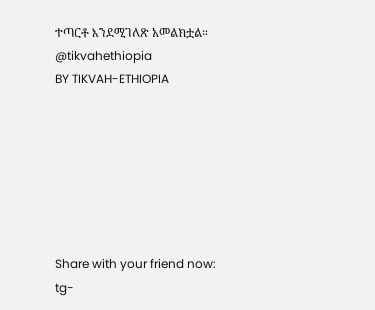ተጣርቶ እንደሚገለጽ አመልክቷል።
@tikvahethiopia
BY TIKVAH-ETHIOPIA







Share with your friend now:
tg-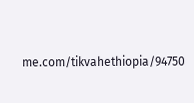me.com/tikvahethiopia/94750